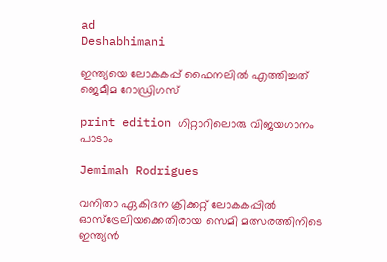ad
Deshabhimani

ഇന്ത്യയെ ലോകകപ്പ്‌ ഫൈനലിൽ എത്തിച്ചത്‌ ജെമീമ റോഡ്രിഗസ്‌

print edition ഗിറ്റാറിലൊരു വിജയഗാനം പാടാം

Jemimah Rodrigues

വനിതാ ഏകിദന ക്രിക്കറ്റ് ലോകകപ്പിൽ ഓസ്ട്രേലിയക്കെതിരായ സെമി മത്സരത്തിനിടെ ഇന്ത്യൻ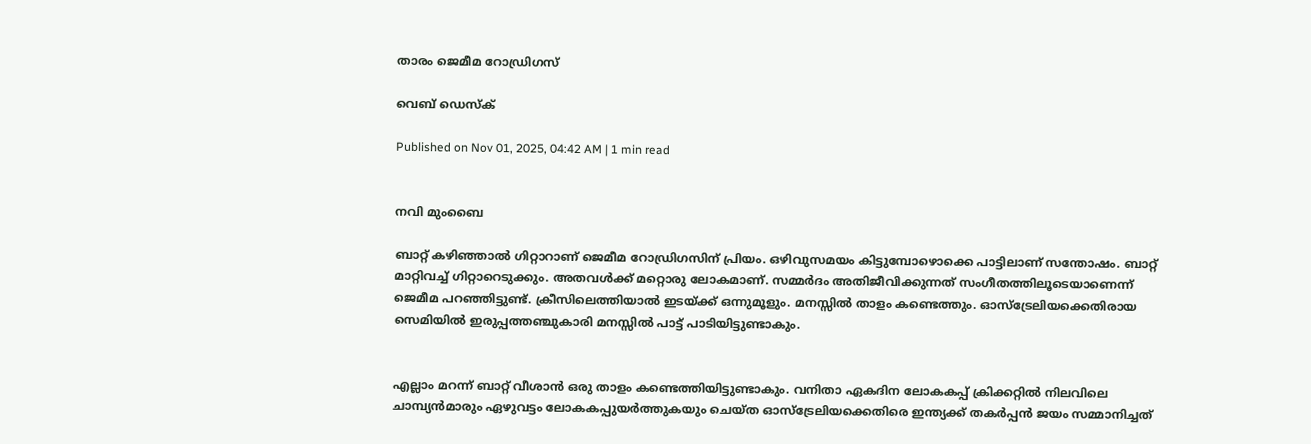താരം ജെമീമ റോഡ്രിഗസ്

വെബ് ഡെസ്ക്

Published on Nov 01, 2025, 04:42 AM | 1 min read


നവി മുംബൈ

ബാറ്റ്‌ കഴിഞ്ഞാൽ ഗിറ്റാറാണ്‌ ജെമീമ റോഡ്രിഗസിന്‌ പ്രിയം. ഒഴിവുസമയം കിട്ടുമ്പോഴൊക്കെ പാട്ടിലാണ്‌ സന്തോഷം. ബാറ്റ് മാറ്റിവച്ച്‌ ഗിറ്റാറെടുക്കും. അതവൾക്ക്‌ മറ്റൊരു ലോകമാണ്‌. സമ്മർദം അതിജീവിക്കുന്നത്‌ സംഗീതത്തിലൂടെയാണെന്ന്‌ ജെമീമ പറഞ്ഞിട്ടുണ്ട്‌. ക്രീസിലെത്തിയാൽ ഇടയ്‌ക്ക്‌ ഒന്നുമൂളും. മനസ്സിൽ താളം കണ്ടെത്തും. ഓസ്‌ട്രേലിയക്കെതിരായ സെമിയിൽ ഇരുപ്പത്തഞ്ചുകാരി മനസ്സിൽ പാട്ട്‌ പാടിയിട്ടുണ്ടാകും.


എല്ലാം മറന്ന് ബാറ്റ്‌ വീശാൻ ഒരു താളം കണ്ടെത്തിയിട്ടുണ്ടാകും. വനിതാ ഏകദിന ലോകകപ്പ്‌ ക്രിക്കറ്റിൽ നിലവിലെ ചാമ്പ്യൻമാരും ഏഴുവട്ടം ലോകകപ്പുയർത്തുകയും ചെയ്‌ത ഓസ്‌ട്രേലിയക്കെതിരെ ഇന്ത്യക്ക്‌ തകർപ്പൻ ജയം സമ്മാനിച്ചത്‌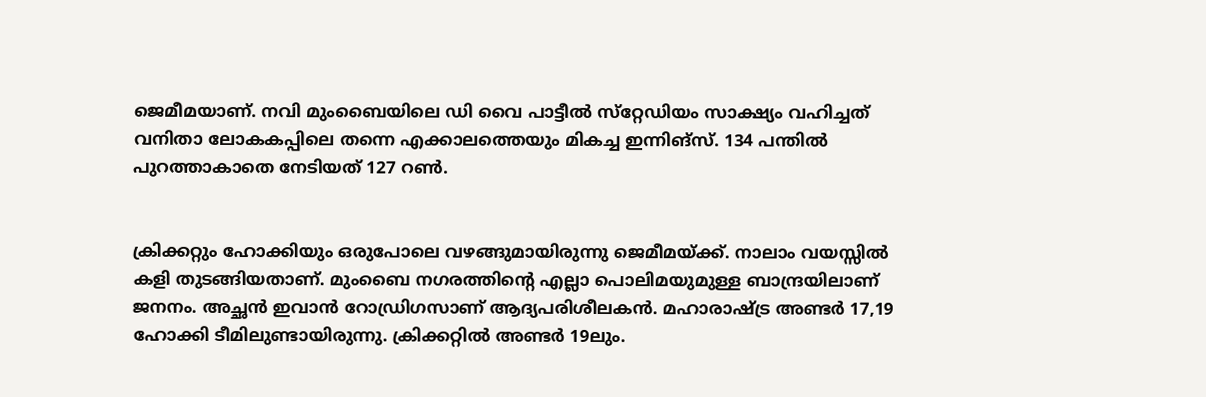ജെമീമയാണ്‌. നവി മുംബൈയിലെ ഡി വൈ പാട്ടീൽ സ്‌റ്റേഡിയം സാക്ഷ്യം വഹിച്ചത്‌ വനിതാ ലോകകപ്പിലെ തന്നെ എക്കാലത്തെയും മികച്ച ഇന്നിങ്‌സ്‌. 134 പന്തിൽ പുറത്താകാതെ നേടിയത്‌ 127 റൺ.


ക്രിക്കറ്റും ഹോക്കിയും ഒരുപോലെ വഴങ്ങുമായിരുന്നു ജെമീമയ്‌ക്ക്‌. നാലാം വയസ്സിൽ കളി തുടങ്ങിയതാണ്‌. മുംബൈ നഗരത്തിന്റെ എല്ലാ പൊലിമയുമുള്ള ബാന്ദ്രയിലാണ്‌ ജനനം. അച്ഛൻ ഇവാൻ റോഡ്രിഗസാണ്‌ ആദ്യപരിശീലകൻ. മഹാരാഷ്‌ട്ര അണ്ടർ 17,19 ഹോക്കി ടീമിലുണ്ടായിരുന്നു. ക്രിക്കറ്റിൽ അണ്ടർ 19ലും.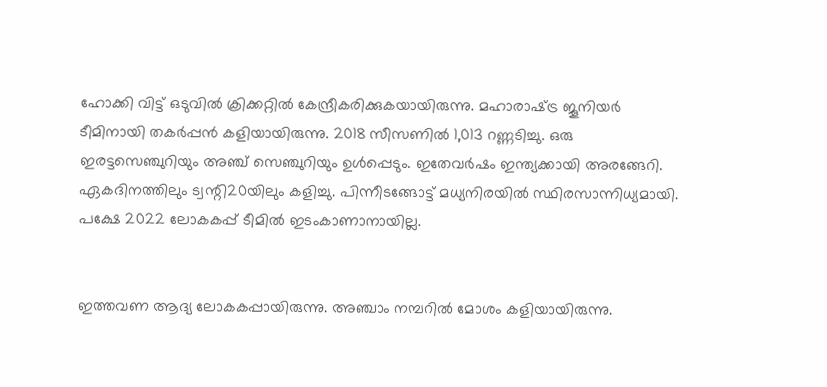ഹോക്കി വിട്ട്‌ ഒടുവിൽ ക്രിക്കറ്റിൽ കേന്ദ്രീകരിക്കുകയായിരുന്നു. മഹാരാഷ്‌ട്ര ജൂനിയർ ടീമിനായി തകർപ്പൻ കളിയായിരുന്നു. 2018 സീസണിൽ 1,013 റണ്ണടിച്ചു. ഒരു ഇരട്ടസെഞ്ചുറിയും അഞ്ച്‌ സെഞ്ചുറിയും ഉൾപ്പെടും. ഇതേവർഷം ഇന്ത്യക്കായി അരങ്ങേറി. ഏകദിനത്തിലും ട്വന്റി20യിലും കളിച്ചു. പിന്നീടങ്ങോട്ട്‌ മധ്യനിരയിൽ സ്ഥിരസാന്നിധ്യമായി. പക്ഷേ 2022 ലോകകപ്പ്‌ ടീമിൽ ഇടംകാണാനായില്ല.


ഇത്തവണ ആദ്യ ലോകകപ്പായിരുന്നു. അഞ്ചാം നമ്പറിൽ മോശം കളിയായിരുന്നു.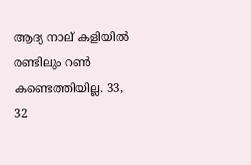ആദ്യ നാല്‌ കളിയിൽ രണ്ടിലും റൺ കണ്ടെത്തിയില്ല. 33, 32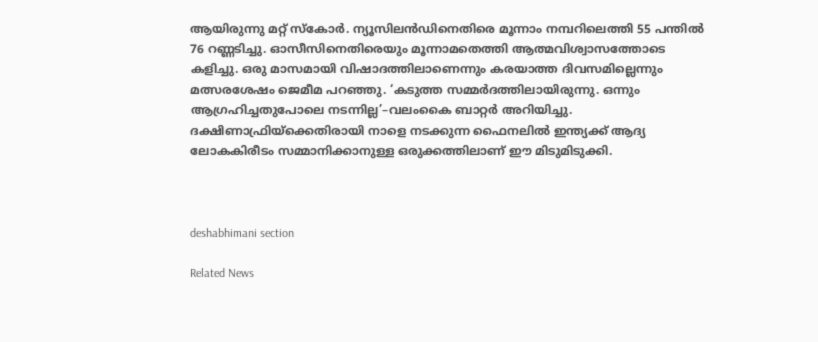ആയിരുന്നു മറ്റ്‌ സ്‌കോർ. ന്യൂസിലൻഡിനെതിരെ മൂന്നാം നമ്പറിലെത്തി 55 പന്തിൽ 76 റണ്ണടിച്ചു. ഓസീസിനെതിരെയും മൂന്നാമതെത്തി ആത്മവിശ്വാസത്തോടെ കളിച്ചു. ഒരു മാസമായി വിഷാദത്തിലാണെന്നും കരയാത്ത ദിവസമില്ലെന്നും മത്സരശേഷം ജെമീമ പറഞ്ഞു. ‘കടുത്ത സമ്മർദത്തിലായിരുന്നു. ഒന്നും ആഗ്രഹിച്ചതുപോലെ നടന്നില്ല’–വലംകൈ ബാറ്റർ അറിയിച്ചു. ദക്ഷിണാഫ്രിയ്‌ക്കെതിരായി നാളെ നടക്കുന്ന ഫൈനലിൽ ഇന്ത്യക്ക്‌ ആദ്യ ലോകകിരീടം സമ്മാനിക്കാനുള്ള ഒരുക്കത്തിലാണ്‌ ഇ‍ൗ മിടുമിടുക്കി.



deshabhimani section

Related News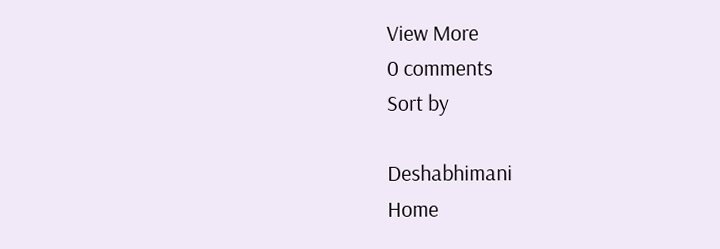View More
0 comments
Sort by

Deshabhimani
Home